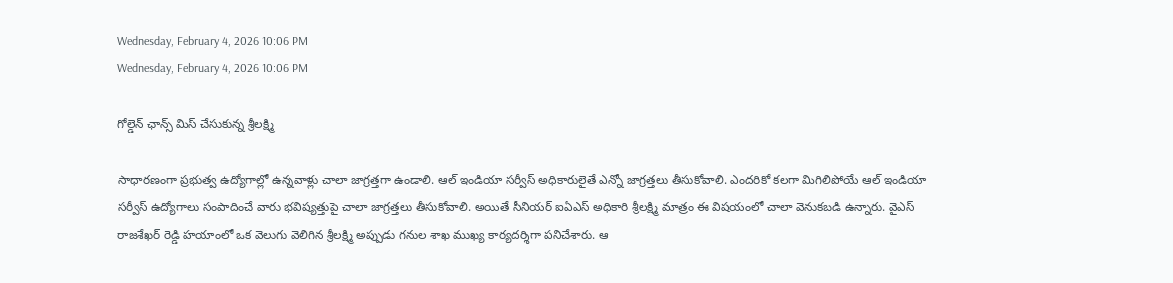Wednesday, February 4, 2026 10:06 PM
Wednesday, February 4, 2026 10:06 PM

గోల్డెన్ ఛాన్స్ మిస్ చేసుకున్న శ్రీలక్ష్మి

సాధారణంగా ప్రభుత్వ ఉద్యోగాల్లో ఉన్నవాళ్లు చాలా జాగ్రత్తగా ఉండాలి. ఆల్ ఇండియా సర్వీస్ అధికారులైతే ఎన్నో జాగ్రత్తలు తీసుకోవాలి. ఎందరికో కలగా మిగిలిపోయే ఆల్ ఇండియా సర్వీస్ ఉద్యోగాలు సంపాదించే వారు భవిష్యత్తుపై చాలా జాగ్రత్తలు తీసుకోవాలి. అయితే సీనియర్ ఐఏఎస్ అధికారి శ్రీలక్ష్మి మాత్రం ఈ విషయంలో చాలా వెనుకబడి ఉన్నారు. వైఎస్ రాజశేఖర్ రెడ్డి హయాంలో ఒక వెలుగు వెలిగిన శ్రీలక్ష్మి అప్పుడు గనుల శాఖ ముఖ్య కార్యదర్శిగా పనిచేశారు. ఆ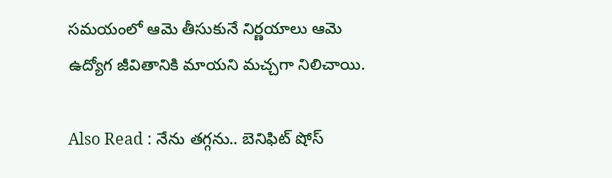సమయంలో ఆమె తీసుకునే నిర్ణయాలు ఆమె ఉద్యోగ జీవితానికి మాయని మచ్చగా నిలిచాయి.

Also Read : నేను తగ్గను.. బెనిఫిట్ షోస్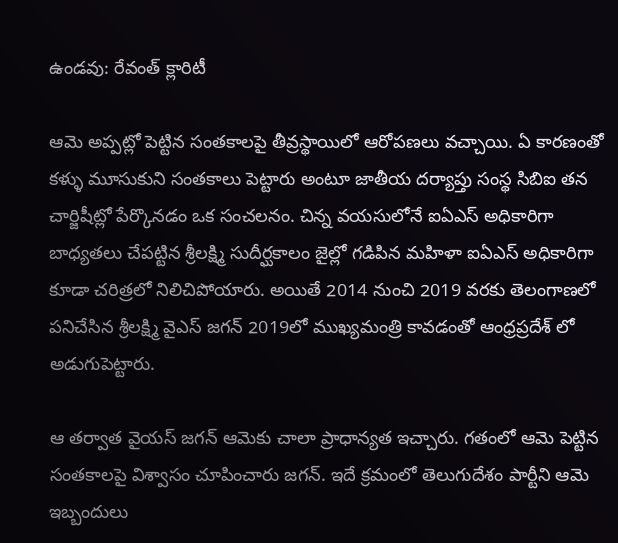ఉండవు: రేవంత్ క్లారిటీ

ఆమె అప్పట్లో పెట్టిన సంతకాలపై తీవ్రస్థాయిలో ఆరోపణలు వచ్చాయి. ఏ కారణంతో కళ్ళు మూసుకుని సంతకాలు పెట్టారు అంటూ జాతీయ దర్యాప్తు సంస్థ సిబిఐ తన చార్జిషీట్లో పేర్కొనడం ఒక సంచలనం. చిన్న వయసులోనే ఐఏఎస్ అధికారిగా బాధ్యతలు చేపట్టిన శ్రీలక్ష్మి సుదీర్ఘకాలం జైల్లో గడిపిన మహిళా ఐఏఎస్ అధికారిగా కూడా చరిత్రలో నిలిచిపోయారు. అయితే 2014 నుంచి 2019 వరకు తెలంగాణలో పనిచేసిన శ్రీలక్ష్మి వైఎస్ జగన్ 2019లో ముఖ్యమంత్రి కావడంతో ఆంధ్రప్రదేశ్ లో అడుగుపెట్టారు.

ఆ తర్వాత వైయస్ జగన్ ఆమెకు చాలా ప్రాధాన్యత ఇచ్చారు. గతంలో ఆమె పెట్టిన సంతకాలపై విశ్వాసం చూపించారు జగన్. ఇదే క్రమంలో తెలుగుదేశం పార్టీని ఆమె ఇబ్బందులు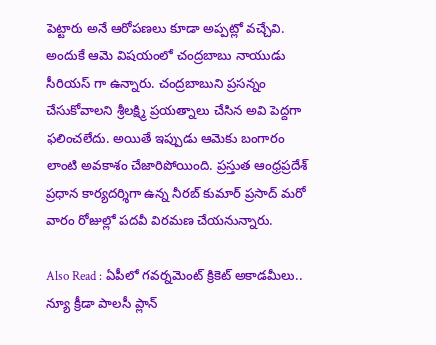పెట్టారు అనే ఆరోపణలు కూడా అప్పట్లో వచ్చేవి. అందుకే ఆమె విషయంలో చంద్రబాబు నాయుడు సీరియస్ గా ఉన్నారు. చంద్రబాబుని ప్రసన్నం చేసుకోవాలని శ్రీలక్ష్మి ప్రయత్నాలు చేసిన అవి పెద్దగా ఫలించలేదు. అయితే ఇప్పుడు ఆమెకు బంగారం లాంటి అవకాశం చేజారిపోయింది. ప్రస్తుత ఆంధ్రప్రదేశ్ ప్రధాన కార్యదర్శిగా ఉన్న నీరబ్ కుమార్ ప్రసాద్ మరో వారం రోజుల్లో పదవీ విరమణ చేయనున్నారు.

Also Read : ఏపీలో గవర్నమెంట్ క్రికెట్ అకాడమీలు.. న్యూ క్రీడా పాలసీ ప్లాన్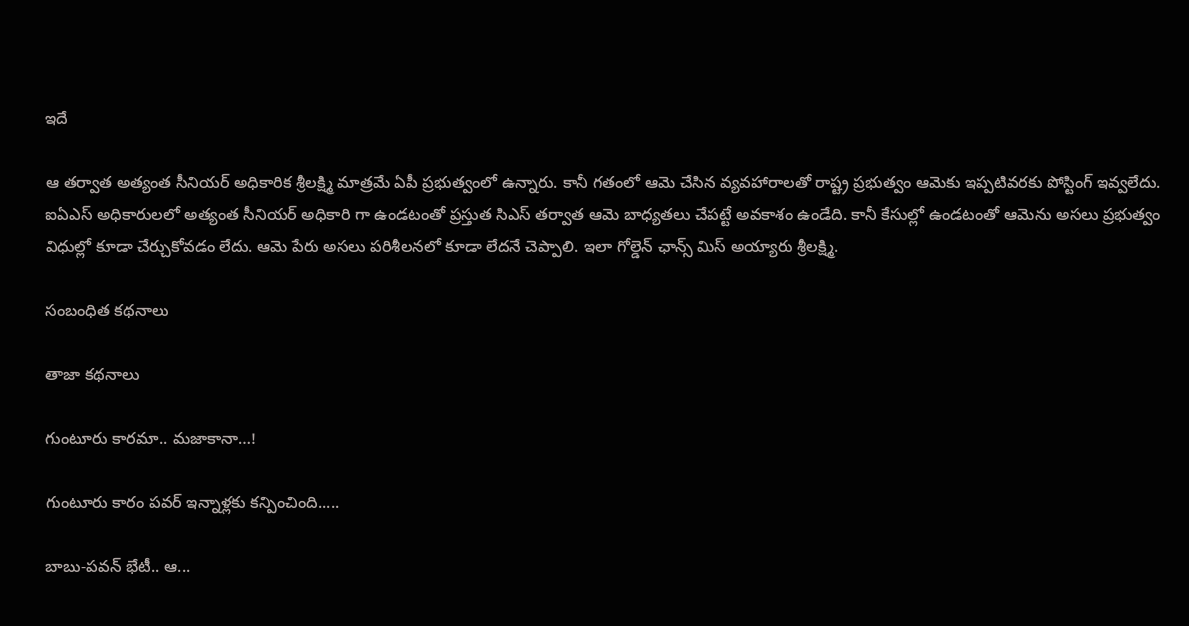ఇదే

ఆ తర్వాత అత్యంత సీనియర్ అధికారిక శ్రీలక్ష్మి మాత్రమే ఏపీ ప్రభుత్వంలో ఉన్నారు. కానీ గతంలో ఆమె చేసిన వ్యవహారాలతో రాష్ట్ర ప్రభుత్వం ఆమెకు ఇప్పటివరకు పోస్టింగ్ ఇవ్వలేదు. ఐఏఎస్ అధికారులలో అత్యంత సీనియర్ అధికారి గా ఉండటంతో ప్రస్తుత సిఎస్ తర్వాత ఆమె బాధ్యతలు చేపట్టే అవకాశం ఉండేది. కానీ కేసుల్లో ఉండటంతో ఆమెను అసలు ప్రభుత్వం విధుల్లో కూడా చేర్చుకోవడం లేదు. ఆమె పేరు అసలు పరిశీలనలో కూడా లేదనే చెప్పాలి. ఇలా గోల్డెన్ ఛాన్స్ మిస్ అయ్యారు శ్రీలక్ష్మి.

సంబంధిత కథనాలు

తాజా కథనాలు

గుంటూరు కారమా.. మజాకానా…!

గుంటూరు కారం పవర్ ఇన్నాళ్లకు కన్పించింది.....

బాబు-పవన్ భేటీ.. ఆ...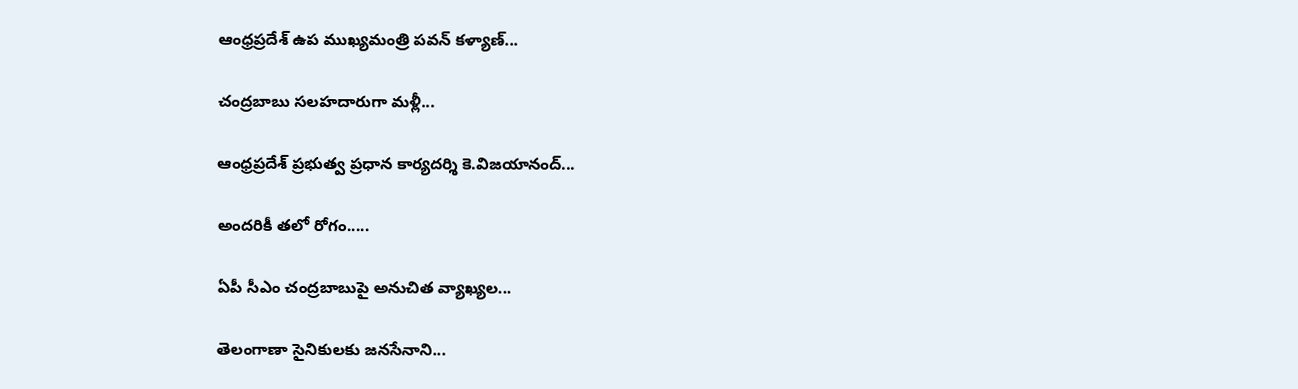ఆంధ్రప్రదేశ్ ఉప ముఖ్యమంత్రి పవన్ కళ్యాణ్...

చంద్రబాబు సలహదారుగా మళ్లీ...

ఆంధ్రప్రదేశ్ ప్రభుత్వ ప్రధాన కార్యదర్శి కె.విజయానంద్...

అందరికీ తలో రోగం.....

ఏపీ సీఎం చంద్రబాబుపై అనుచిత వ్యాఖ్యల...

తెలంగాణా సైనికులకు జనసేనాని...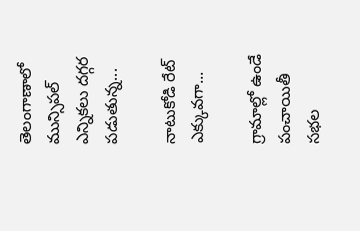తెలంగాణాలో మున్సిపల్ ఎన్నికలు దగ్గర పడుతున్న...

నాటుకోడి రేట్ ఎక్కువగా...

గ్రామాల్లో ఉండే పంచాయితీ సభల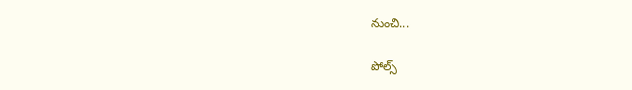నుంచి...

పోల్స్